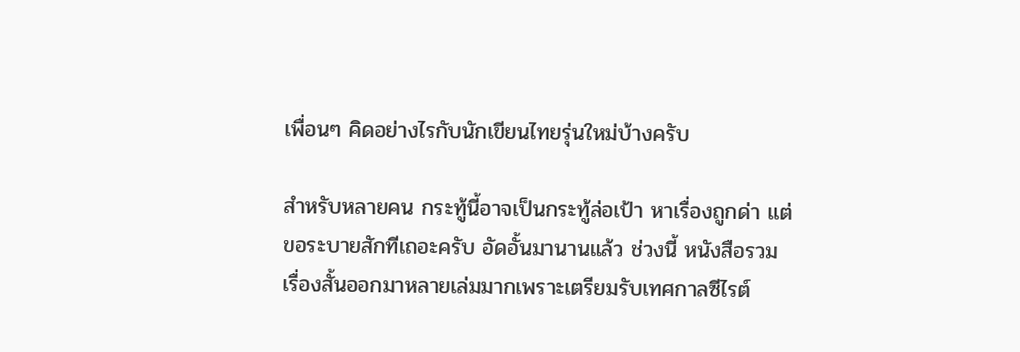เพื่อนๆ คิดอย่างไรกับนักเขียนไทยรุ่นใหม่บ้างครับ

สำหรับหลายคน กระทู้นี้อาจเป็นกระทู้ล่อเป้า หาเรื่องถูกด่า แต่ขอระบายสักทีเถอะครับ อัดอั้นมานานแล้ว ช่วงนี้ หนังสือรวมเรื่องสั้นออกมาหลายเล่มมากเพราะเตรียมรับเทศกาลซีไรต์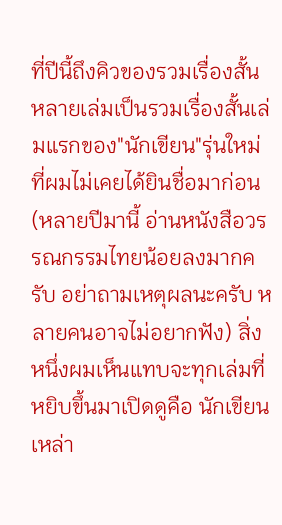ที่ปีนี้ถึงคิวของรวมเรื่องสั้น หลายเล่มเป็นรวมเรื่องสั้นเล่มแรกของ"นักเขียน"รุ่นใหม่ที่ผมไม่เคยได้ยินชื่อมาก่อน (หลายปีมานี้ อ่านหนังสือวรรณกรรมไทยน้อยลงมากครับ อย่าถามเหตุผลนะครับ หลายคนอาจไม่อยากฟัง) สิ่งหนึ่งผมเห็นแทบจะทุกเล่มที่หยิบขึ้นมาเปิดดูคือ นักเขียนเหล่า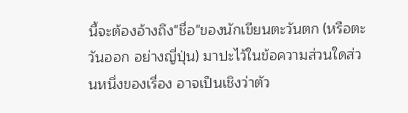นี้จะต้องอ้างถึง"ชื่อ"ของนักเขียนตะวันตก (หรือตะวันออก อย่างญี่ปุ่น) มาปะไว้ในข้อความส่วนใดส่วนหนึ่งของเรื่อง อาจเป็นเชิงว่าตัว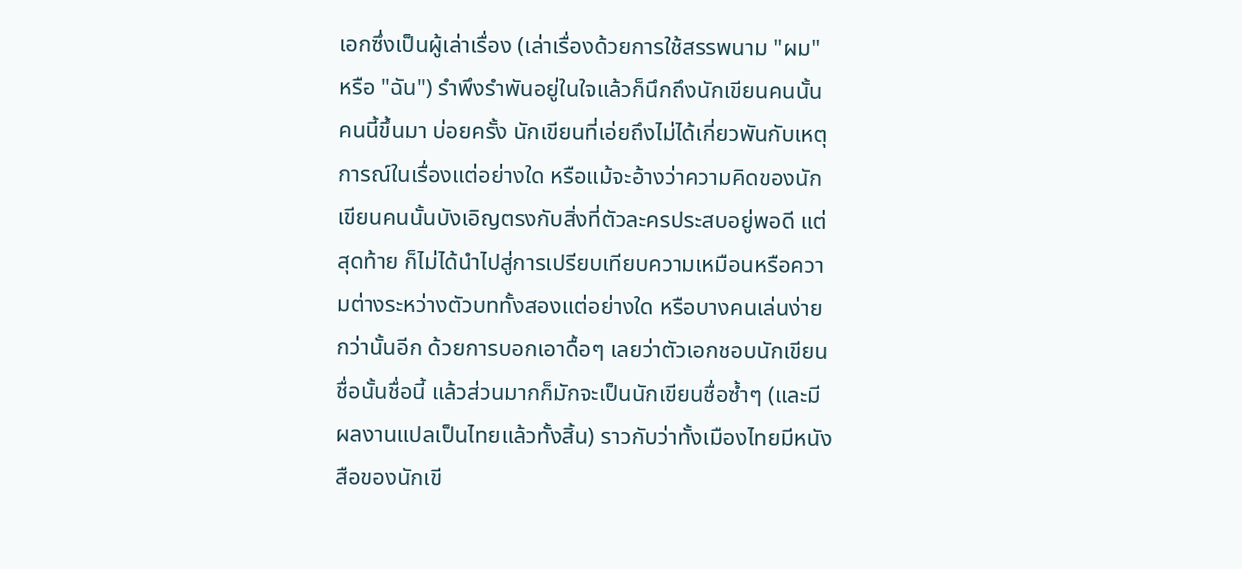เอกซึ่งเป็นผู้เล่าเรื่อง (เล่าเรื่องด้วยการใช้สรรพนาม "ผม" หรือ "ฉัน") รำพึงรำพันอยู่ในใจแล้วก็นึกถึงนักเขียนคนนั้นคนนี้ขึ้นมา บ่อยครั้ง นักเขียนที่เอ่ยถึงไม่ได้เกี่ยวพันกับเหตุการณ์ในเรื่องแต่อย่างใด หรือแม้จะอ้างว่าความคิดของนักเขียนคนนั้นบังเอิญตรงกับสิ่งที่ตัวละครประสบอยู่พอดี แต่สุดท้าย ก็ไม่ได้นำไปสู่การเปรียบเทียบความเหมือนหรือความต่างระหว่างตัวบททั้งสองแต่อย่างใด หรือบางคนเล่นง่ายกว่านั้นอีก ด้วยการบอกเอาดื้อๆ เลยว่าตัวเอกชอบนักเขียนชื่อนั้นชื่อนี้ แล้วส่วนมากก็มักจะเป็นนักเขียนชื่อซ้ำๆ (และมีผลงานแปลเป็นไทยแล้วทั้งสิ้น) ราวกับว่าทั้งเมืองไทยมีหนังสือของนักเขี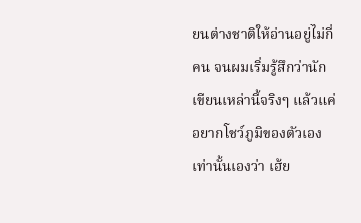ยนต่างชาติให้อ่านอยู่ไม่กี่คน จนผมเริ่มรู้สึกว่านักเขียนเหล่านี้จริงๆ แล้วแค่อยากโชว์ภูมิของตัวเองเท่านั้นเองว่า เฮ้ย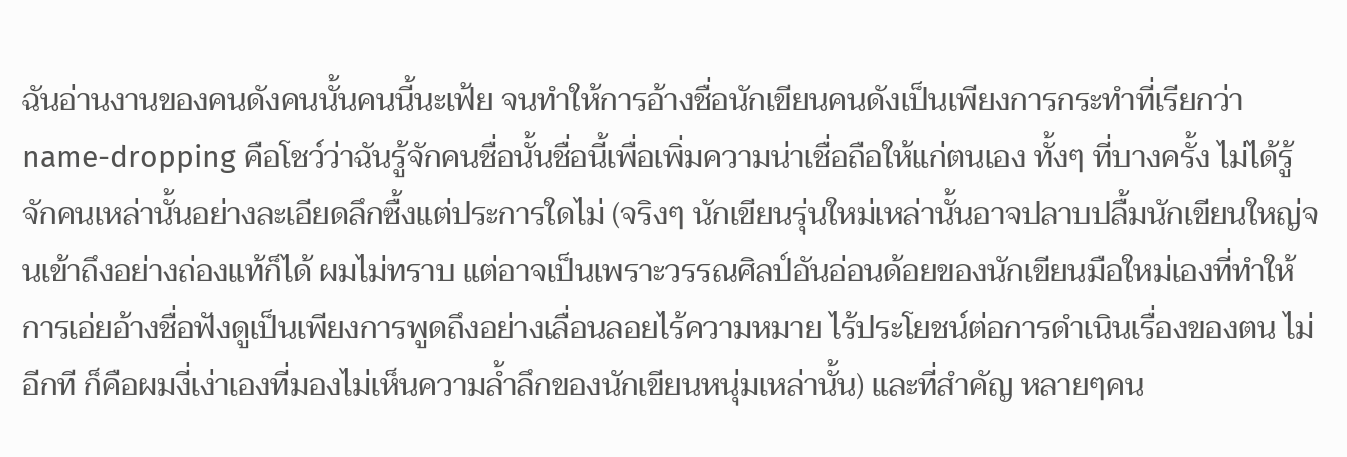ฉันอ่านงานของคนดังคนนั้นคนนี้นะเฟ้ย จนทำให้การอ้างชื่อนักเขียนคนดังเป็นเพียงการกระทำที่เรียกว่า name-dropping คือโชว์ว่าฉันรู้จักคนชื่อนั้นชื่อนี้เพื่อเพิ่มความน่าเชื่อถือให้แก่ตนเอง ทั้งๆ ที่บางครั้ง ไม่ได้รู้จักคนเหล่านั้นอย่างละเอียดลึกซื้งแต่ประการใดไม่ (จริงๆ นักเขียนรุ่นใหม่เหล่านั้นอาจปลาบปลื้มนักเขียนใหญ่จนเข้าถึงอย่างถ่องแท้ก็ได้ ผมไม่ทราบ แต่อาจเป็นเพราะวรรณศิลป์อันอ่อนด้อยของนักเขียนมือใหม่เองที่ทำให้การเอ่ยอ้างชื่อฟังดูเป็นเพียงการพูดถึงอย่างเลื่อนลอยไร้ความหมาย ไร้ประโยชน์ต่อการดำเนินเรื่องของตน ไม่อีกที ก็คือผมงี่เง่าเองที่มองไม่เห็นความล้ำลึกของนักเขียนหนุ่มเหล่านั้น) และที่สำคัญ หลายๆคน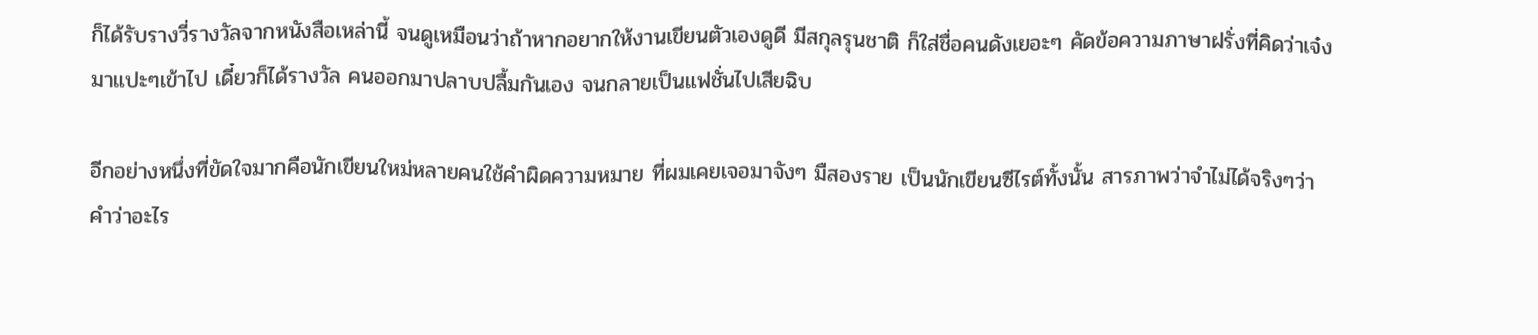ก็ได้รับรางวี่รางวัลจากหนังสือเหล่านี้ จนดูเหมือนว่าถ้าหากอยากให้งานเขียนตัวเองดูดี มีสกุลรุนชาติ ก็ใส่ชื่อคนดังเยอะๆ คัดข้อความภาษาฝรั่งที่คิดว่าเจ๋งมาแปะๆเข้าไป เดี๋ยวก็ได้รางวัล คนออกมาปลาบปลื้มกันเอง จนกลายเป็นแฟชั่นไปเสียฉิบ

อีกอย่างหนึ่งที่ขัดใจมากคือนักเขียนใหม่หลายคนใช้คำผิดความหมาย ที่ผมเคยเจอมาจังๆ มืสองราย เป็นนักเขียนซีไรต์ทั้งนั้น สารภาพว่าจำไม่ได้จริงๆว่าคำว่าอะไร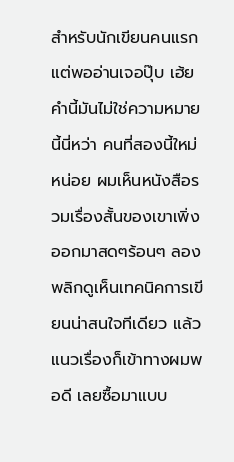สำหรับนักเขียนคนแรก แต่พออ่านเจอปุ๊บ เฮ้ย คำนี้มันไม่ใช่ความหมายนี้นี่หว่า คนที่สองนี้ใหม่หน่อย ผมเห็นหนังสือรวมเรื่องสั้นของเขาเพิ่งออกมาสดๆร้อนๆ ลองพลิกดูเห็นเทคนิคการเขียนน่าสนใจทีเดียว แล้วแนวเรื่องก็เข้าทางผมพอดี เลยซื้อมาแบบ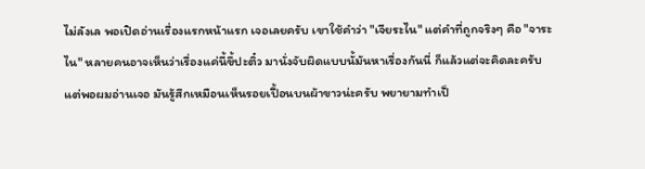ไม่ลังเล พอเปิดอ่านเรื่องแรกหน้าแรก เจอเลยครับ เขาใช้คำว่า "เจียระไน" แต่คำที่ถูกจริงๆ คือ "จาระไน" หลายคนอาจเห็นว่าเรื่องแค่นี้ขึ้ปะติ๋ว มานั่งจับผิดแบบนั้มันหาเรื่องกันนี่ ก็แล้วแต่จะคิดละครับ แต่พอผมอ่านเจอ มันรู้สึกเหมือนเห็นรอยเปื้อนบนผ้าขาวน่ะครับ พยายามทำเป็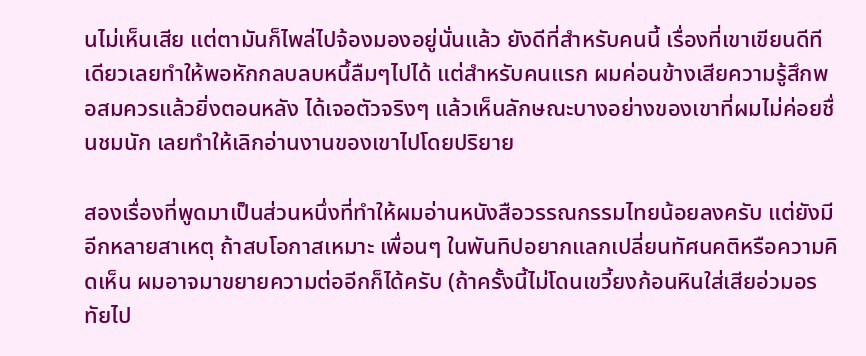นไม่เห็นเสีย แต่ตามันก็ไพล่ไปจ้องมองอยู่นั่นแล้ว ยังดีที่สำหรับคนนี้ เรื่องที่เขาเขียนดีทีเดียวเลยทำให้พอหักกลบลบหนึ้ลืมๆไปได้ แต่สำหรับคนแรก ผมค่อนข้างเสียความรู้สึกพอสมควรแล้วยิ่งตอนหลัง ได้เจอตัวจริงๆ แล้วเห็นลักษณะบางอย่างของเขาที่ผมไม่ค่อยชื่นชมนัก เลยทำให้เลิกอ่านงานของเขาไปโดยปริยาย

สองเรื่องที่พูดมาเป็นส่วนหนึ่งที่ทำให้ผมอ่านหนังสือวรรณกรรมไทยน้อยลงครับ แต่ยังมีอีกหลายสาเหตุ ถ้าสบโอกาสเหมาะ เพื่อนๆ ในพันทิปอยากแลกเปลี่ยนทัศนคติหรือความคิดเห็น ผมอาจมาขยายความต่ออีกก็ได้ครับ (ถ้าครั้งนี้ไม่โดนเขวี้ยงก้อนหินใส่เสียอ่วมอรทัยไป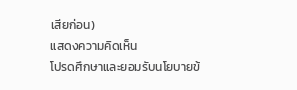เสียก่อน)
แสดงความคิดเห็น
โปรดศึกษาและยอมรับนโยบายข้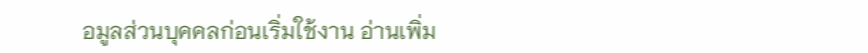อมูลส่วนบุคคลก่อนเริ่มใช้งาน อ่านเพิ่ม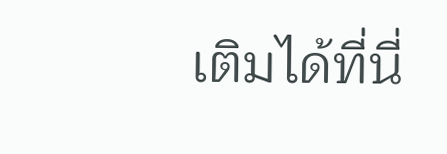เติมได้ที่นี่